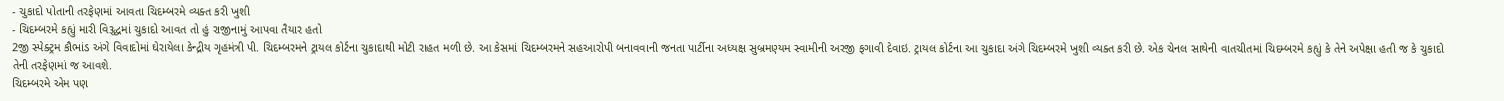- ચુકાદો પોતાની તરફેણમાં આવતા ચિદમ્બરમે વ્યક્ત કરી ખુશી
- ચિદમ્બરમે કહ્યું મારી વિરૂદ્ધમાં ચુકાદો આવત તો હું રાજીનામું આપવા તૈયાર હતો
2જી સ્પેક્ટ્રમ કૌભાંડ અંગે વિવાદોમાં ઘેરાયેલા કેન્દ્રીય ગૃહમંત્રી પી. ચિદમ્બરમને ટ્રાયલ કોર્ટના ચુકાદાથી મોટી રાહત મળી છે. આ કેસમાં ચિદમ્બરમને સહઆરોપી બનાવવાની જનતા પાર્ટીના અધ્યક્ષ સુબ્રમણ્યમ સ્વામીની અરજી ફગાવી દેવાઇ. ટ્રાયલ કોર્ટના આ ચુકાદા અંગે ચિદમ્બરમે ખુશી વ્યક્ત કરી છે. એક ચેનલ સાથેની વાતચીતમાં ચિદમ્બરમે કહ્યું કે તેને અપેક્ષા હતી જ કે ચુકાદો તેની તરફેણમાં જ આવશે.
ચિદમ્બરમે એમ પણ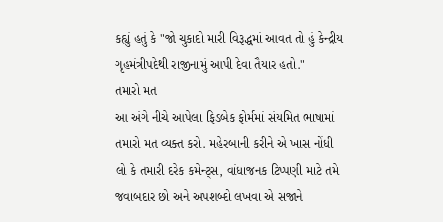કહ્યું હતું કે "જો ચુકાદો મારી વિરૂદ્ધમાં આવત તો હું કેન્દ્રીય ગૃહમંત્રીપદેથી રાજીનામું આપી દેવા તૈયાર હતો."
તમારો મત
આ અંગે નીચે આપેલા ફિડબેક ફોર્મમાં સંયમિત ભાષામાં તમારો મત વ્યક્ત કરો. મહેરબાની કરીને એ ખાસ નોંધી લો કે તમારી દરેક કમેન્ટ્સ, વાંધાજનક ટિપ્પણી માટે તમે જવાબદાર છો અને અપશબ્દો લખવા એ સજાને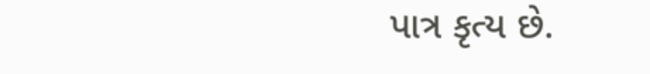પાત્ર કૃત્ય છે.